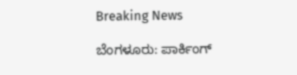Breaking News

ಬೆಂಗಳೂರು: ಪಾರ್ಕಿಂಗ್‌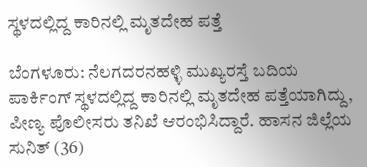ಸ್ಥಳದಲ್ಲಿದ್ದ ಕಾರಿನಲ್ಲಿ ಮೃತದೇಹ ಪತ್ತೆ

ಬೆಂಗಳೂರು: ನೆಲಗದರನಹಳ್ಳಿ ಮುಖ್ಯರಸ್ತೆ ಬದಿಯ ಪಾರ್ಕಿಂಗ್‌ ಸ್ಥಳದಲ್ಲಿದ್ದ ಕಾರಿನಲ್ಲಿ ಮೃತದೇಹ ಪತ್ತೆಯಾಗಿದ್ದು, ಪೀಣ್ಯ ಪೊಲೀಸರು ತನಿಖೆ ಆರಂಭಿಸಿದ್ದಾರೆ. ಹಾಸನ ಜಿಲ್ಲೆಯ ಸುನಿತ್ (36)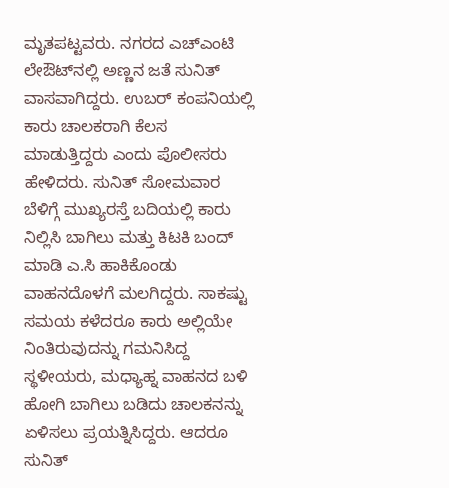ಮೃತಪಟ್ಟವರು. ನಗರದ ಎಚ್‍ಎಂಟಿ ಲೇಔಟ್‍ನಲ್ಲಿ ಅಣ್ಣನ ಜತೆ ಸುನಿತ್‌ ವಾಸವಾಗಿದ್ದರು. ಉಬರ್ ಕಂಪನಿಯಲ್ಲಿ ಕಾರು ಚಾಲಕರಾಗಿ ಕೆಲಸ ಮಾಡುತ್ತಿದ್ದರು ಎಂದು ಪೊಲೀಸರು ಹೇಳಿದರು. ಸುನಿತ್‌ ಸೋಮವಾರ ಬೆಳಿಗ್ಗೆ ಮುಖ್ಯರಸ್ತೆ ಬದಿಯಲ್ಲಿ ಕಾರು ನಿಲ್ಲಿಸಿ ಬಾಗಿಲು ಮತ್ತು ಕಿಟಕಿ ಬಂದ್ ಮಾಡಿ ಎ.ಸಿ ಹಾಕಿಕೊಂಡು ವಾಹನದೊಳಗೆ ಮಲಗಿದ್ದರು. ಸಾಕಷ್ಟು ಸಮಯ ಕಳೆದರೂ ಕಾರು ಅಲ್ಲಿಯೇ ನಿಂತಿರುವುದನ್ನು ಗಮನಿಸಿದ್ದ ಸ್ಥಳೀಯರು, ಮಧ್ಯಾಹ್ನ ವಾಹನದ ಬಳಿ ಹೋಗಿ ಬಾಗಿಲು ಬಡಿದು ಚಾಲಕನನ್ನು ಏಳಿಸಲು ಪ್ರಯತ್ನಿಸಿದ್ದರು. ಆದರೂ ಸುನಿತ್‌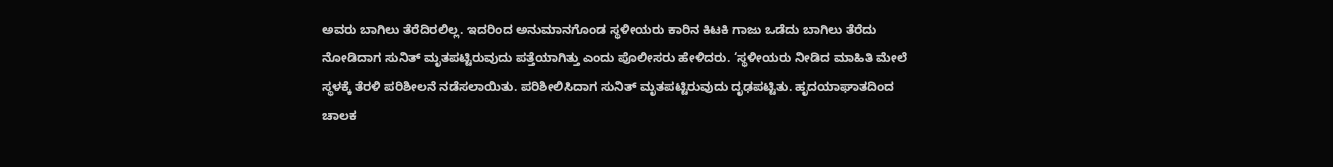ಅವರು ಬಾಗಿಲು ತೆರೆದಿರಲಿಲ್ಲ. ಇದರಿಂದ ಅನುಮಾನಗೊಂಡ ಸ್ಥಳೀಯರು ಕಾರಿನ ಕಿಟಕಿ ಗಾಜು ಒಡೆದು ಬಾಗಿಲು ತೆರೆದು ನೋಡಿದಾಗ ಸುನಿತ್‌ ಮೃತಪಟ್ಟಿರುವುದು ಪತ್ತೆಯಾಗಿತ್ತು ಎಂದು ಪೊಲೀಸರು ಹೇಳಿದರು. ‘ಸ್ಥಳೀಯರು ನೀಡಿದ ಮಾಹಿತಿ ಮೇಲೆ ಸ್ಥಳಕ್ಕೆ ತೆರಳಿ ಪರಿಶೀಲನೆ ನಡೆಸಲಾಯಿತು. ಪರಿಶೀಲಿಸಿದಾಗ ಸುನಿತ್ ಮೃತಪಟ್ಟಿರುವುದು ದೃಢಪಟ್ಟಿತು. ಹೃದಯಾಘಾತದಿಂದ ಚಾಲಕ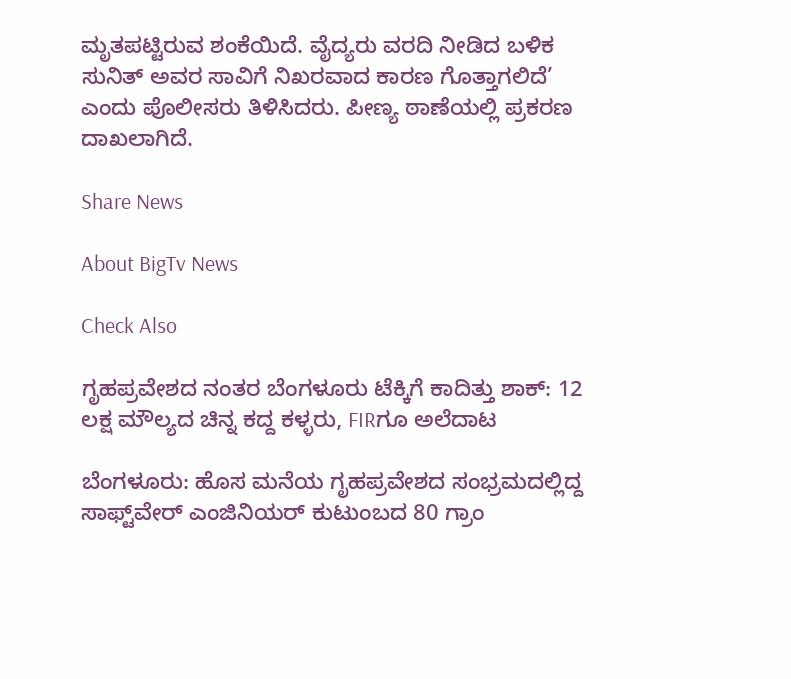ಮೃತಪಟ್ಟಿರುವ ಶಂಕೆಯಿದೆ. ವೈದ್ಯರು ವರದಿ ನೀಡಿದ ಬಳಿಕ ಸುನಿತ್‌ ಅವರ ಸಾವಿಗೆ ನಿಖರವಾದ ಕಾರಣ ಗೊತ್ತಾಗಲಿದೆ’ ಎಂದು ಪೊಲೀಸರು ತಿಳಿಸಿದರು. ಪೀಣ್ಯ ಠಾಣೆಯಲ್ಲಿ ಪ್ರಕರಣ ದಾಖಲಾಗಿದೆ.

Share News

About BigTv News

Check Also

ಗೃಹಪ್ರವೇಶದ ನಂತರ ಬೆಂಗಳೂರು ಟೆಕ್ಕಿಗೆ ಕಾದಿತ್ತು ಶಾಕ್: 12 ಲಕ್ಷ ಮೌಲ್ಯದ ಚಿನ್ನ ಕದ್ದ ಕಳ್ಳರು, FIRಗೂ ಅಲೆದಾಟ

ಬೆಂಗಳೂರು: ಹೊಸ ಮನೆಯ ಗೃಹಪ್ರವೇಶದ ಸಂಭ್ರಮದಲ್ಲಿದ್ದ ಸಾಫ್ಟ್‌ವೇರ್ ಎಂಜಿನಿಯರ್ ಕುಟುಂಬದ 80 ಗ್ರಾಂ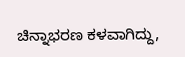ಚಿನ್ನಾಭರಣ ಕಳವಾಗಿದ್ದು,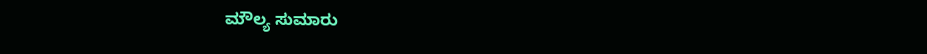ಮೌಲ್ಯ ಸುಮಾರು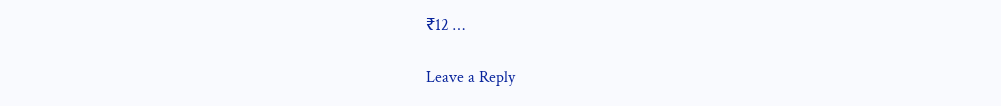₹12 …

Leave a Reply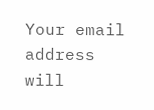Your email address will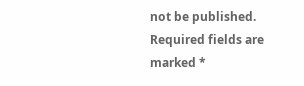not be published. Required fields are marked *